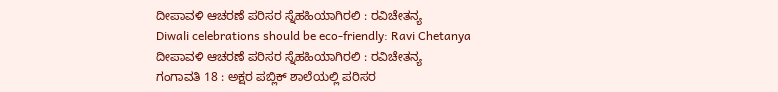ದೀಪಾವಳಿ ಆಚರಣೆ ಪರಿಸರ ಸ್ನೆಹಹಿಯಾಗಿರಲಿ : ರವಿಚೇತನ್ಯ
Diwali celebrations should be eco-friendly: Ravi Chetanya
ದೀಪಾವಳಿ ಆಚರಣೆ ಪರಿಸರ ಸ್ನೆಹಹಿಯಾಗಿರಲಿ : ರವಿಚೇತನ್ಯ
ಗಂಗಾವತಿ 18 : ಅಕ್ಷರ ಪಬ್ಲಿಕ್ ಶಾಲೆಯಲ್ಲಿ ಪರಿಸರ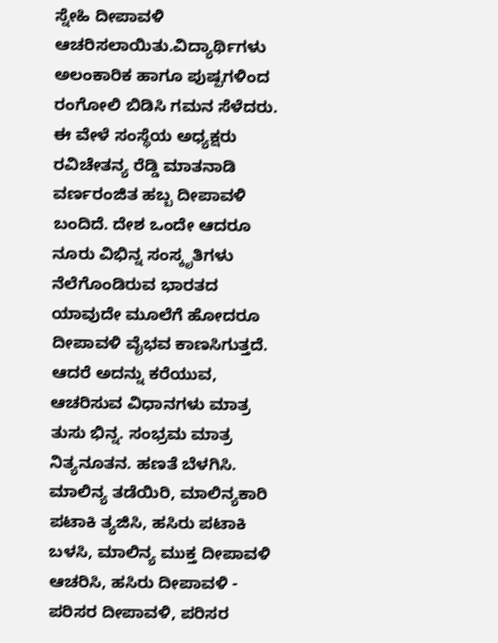ಸ್ನೇಹಿ ದೀಪಾವಳಿ ಆಚರಿಸಲಾಯಿತು.ವಿದ್ಯಾರ್ಥಿಗಳು ಅಲಂಕಾರಿಕ ಹಾಗೂ ಪುಷ್ಪಗಳಿಂದ ರಂಗೋಲಿ ಬಿಡಿಸಿ ಗಮನ ಸೆಳೆದರು. ಈ ವೇಳೆ ಸಂಸ್ಥೆಯ ಅಧ್ಯಕ್ಷರು ರವಿಚೇತನ್ಯ ರೆಡ್ಡಿ ಮಾತನಾಡಿ ವರ್ಣರಂಜಿತ ಹಬ್ಬ ದೀಪಾವಳಿ ಬಂದಿದೆ. ದೇಶ ಒಂದೇ ಆದರೂ ನೂರು ವಿಭಿನ್ನ ಸಂಸ್ಕೃತಿಗಳು ನೆಲೆಗೊಂಡಿರುವ ಭಾರತದ ಯಾವುದೇ ಮೂಲೆಗೆ ಹೋದರೂ ದೀಪಾವಳಿ ವೈಭವ ಕಾಣಸಿಗುತ್ತದೆ. ಆದರೆ ಅದನ್ನು ಕರೆಯುವ, ಆಚರಿಸುವ ವಿಧಾನಗಳು ಮಾತ್ರ ತುಸು ಭಿನ್ನ. ಸಂಭ್ರಮ ಮಾತ್ರ ನಿತ್ಯನೂತನ. ಹಣತೆ ಬೆಳಗಿಸಿ. ಮಾಲಿನ್ಯ ತಡೆಯಿರಿ, ಮಾಲಿನ್ಯಕಾರಿ ಪಟಾಕಿ ತ್ಯಜಿಸಿ, ಹಸಿರು ಪಟಾಕಿ ಬಳಸಿ, ಮಾಲಿನ್ಯ ಮುಕ್ತ ದೀಪಾವಳಿ ಆಚರಿಸಿ, ಹಸಿರು ದೀಪಾವಳಿ - ಪರಿಸರ ದೀಪಾವಳಿ, ಪರಿಸರ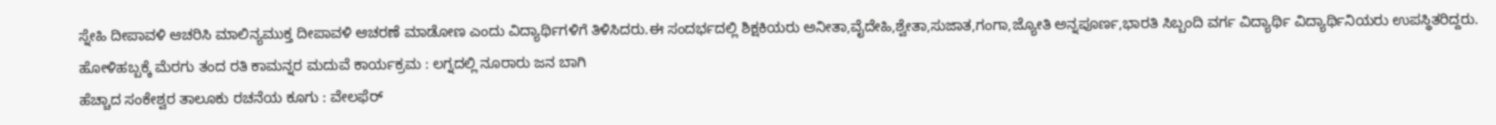ಸ್ನೇಹಿ ದೀಪಾವಳಿ ಆಚರಿಸಿ ಮಾಲಿನ್ಯಮುಕ್ತ ದೀಪಾವಳಿ ಆಚರಣೆ ಮಾಡೋಣ ಎಂದು ವಿದ್ಯಾರ್ಥಿಗಳಿಗೆ ತಿಳಿಸಿದರು.ಈ ಸಂದರ್ಭದಲ್ಲಿ ಶಿಕ್ಷಕಿಯರು ಅನೀತಾ,ವೈದೇಹಿ,ಶ್ವೇತಾ,ಸುಜಾತ,ಗಂಗಾ,ಜ್ಯೋತಿ ಅನ್ನಪೂರ್ಣ,ಭಾರತಿ ಸಿಬ್ಬಂದಿ ವರ್ಗ ವಿದ್ಯಾರ್ಥಿ ವಿದ್ಯಾರ್ಥಿನಿಯರು ಉಪಸ್ಥಿತರಿದ್ದರು.
ಹೋಳಿಹಬ್ಬಕ್ಕೆ ಮೆರಗು ತಂದ ರತಿ ಕಾಮನ್ನರ ಮದುವೆ ಕಾರ್ಯಕ್ರಮ : ಲಗ್ನದಲ್ಲಿ ನೂರಾರು ಜನ ಬಾಗಿ
ಹೆಚ್ಚಾದ ಸಂಕೇಶ್ವರ ತಾಲೂಕು ರಚನೆಯ ಕೂಗು : ವೇಲಫೆರ್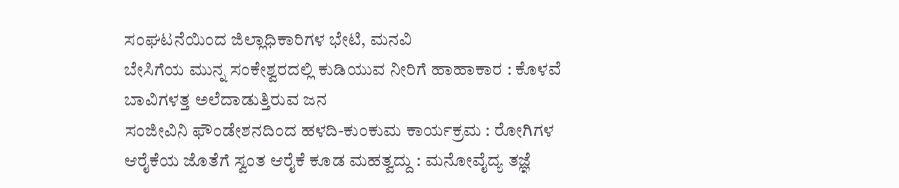ಸಂಘಟನೆಯಿಂದ ಜಿಲ್ಲಾಧಿಕಾರಿಗಳ ಭೇಟಿ, ಮನವಿ
ಬೇಸಿಗೆಯ ಮುನ್ನ ಸಂಕೇಶ್ವರದಲ್ಲಿ ಕುಡಿಯುವ ನೀರಿಗೆ ಹಾಹಾಕಾರ : ಕೊಳವೆ ಬಾವಿಗಳತ್ತ ಅಲೆದಾಡುತ್ತಿರುವ ಜನ
ಸಂಜೀವಿನಿ ಫೌಂಡೇಶನದಿಂದ ಹಳದಿ-ಕುಂಕುಮ ಕಾರ್ಯಕ್ರಮ : ರೋಗಿಗಳ ಆರೈಕೆಯ ಜೊತೆಗೆ ಸ್ವಂತ ಆರೈಕೆ ಕೂಡ ಮಹತ್ವದ್ದು : ಮನೋವೈದ್ಯ ತಜ್ಞೆ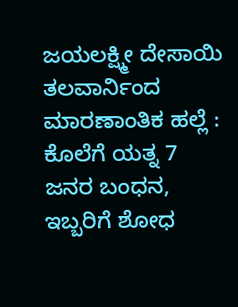ಜಯಲಕ್ಷ್ಮೀ ದೇಸಾಯಿ
ತಲವಾರ್ನಿಂದ ಮಾರಣಾಂತಿಕ ಹಲ್ಲೆ : ಕೊಲೆಗೆ ಯತ್ನ 7 ಜನರ ಬಂಧನ, ಇಬ್ಬರಿಗೆ ಶೋಧ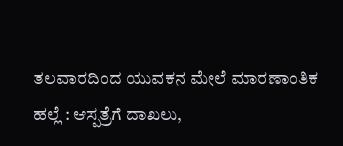ತಲವಾರದಿಂದ ಯುವಕನ ಮೇಲೆ ಮಾರಣಾಂತಿಕ ಹಲ್ಲೆ : ಆಸ್ಪತ್ರೆಗೆ ದಾಖಲು,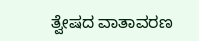ತ್ವೇಷದ ವಾತಾವರಣ